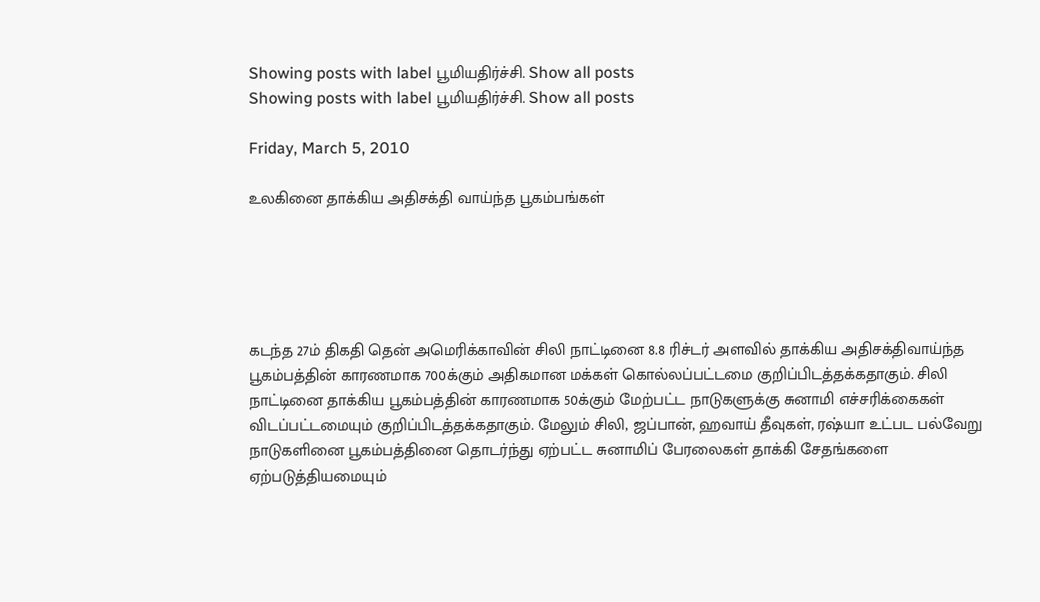Showing posts with label பூமியதிர்ச்சி. Show all posts
Showing posts with label பூமியதிர்ச்சி. Show all posts

Friday, March 5, 2010

உலகினை தாக்கிய அதிசக்தி வாய்ந்த பூகம்பங்கள்





கடந்த 27ம் திகதி தென் அமெரிக்காவின் சிலி நாட்டினை 8.8 ரிச்டர் அளவில் தாக்கிய அதிசக்திவாய்ந்த பூகம்பத்தின் காரணமாக 700க்கும் அதிகமான மக்கள் கொல்லப்பட்டமை குறிப்பிடத்தக்கதாகும். சிலி நாட்டினை தாக்கிய பூகம்பத்தின் காரணமாக 50க்கும் மேற்பட்ட நாடுகளுக்கு சுனாமி எச்சரிக்கைகள் விடப்பட்டமையும் குறிப்பிடத்தக்கதாகும். மேலும் சிலி, ஜப்பான், ஹவாய் தீவுகள், ரஷ்யா உட்பட பல்வேறு நாடுகளினை பூகம்பத்தினை தொடர்ந்து ஏற்பட்ட சுனாமிப் பேரலைகள் தாக்கி சேதங்களை ஏற்படுத்தியமையும்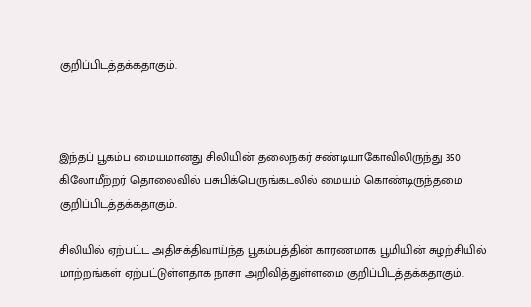குறிப்பிடத்தக்கதாகும்.



இந்தப் பூகம்ப மையமானது சிலியின் தலைநகர் சண்டியாகோவிலிருந்து 350 கிலோமீற்றர் தொலைவில் பசுபிக்பெருங்கடலில் மையம் கொண்டிருந்தமை குறிப்பிடத்தக்கதாகும்.

சிலியில் ஏற்பட்ட அதிசக்திவாய்ந்த பூகம்பத்தின் காரணமாக பூமியின் சுழற்சியில் மாற்றங்கள் ஏற்பட்டுள்ளதாக நாசா அறிவித்துள்ளமை குறிப்பிடத்தக்கதாகும்.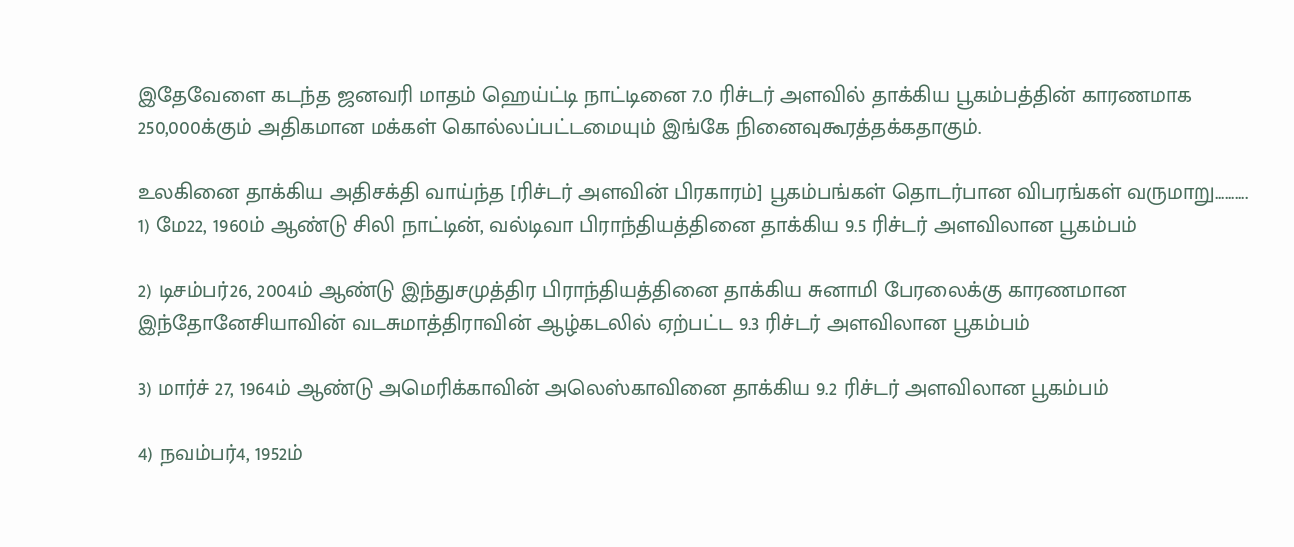இதேவேளை கடந்த ஜனவரி மாதம் ஹெய்ட்டி நாட்டினை 7.0 ரிச்டர் அளவில் தாக்கிய பூகம்பத்தின் காரணமாக 250,000க்கும் அதிகமான மக்கள் கொல்லப்பட்டமையும் இங்கே நினைவுகூரத்தக்கதாகும்.

உலகினை தாக்கிய அதிசக்தி வாய்ந்த [ரிச்டர் அளவின் பிரகாரம்] பூகம்பங்கள் தொடர்பான விபரங்கள் வருமாறு..........
1) மே22, 1960ம் ஆண்டு சிலி நாட்டின், வல்டிவா பிராந்தியத்தினை தாக்கிய 9.5 ரிச்டர் அளவிலான பூகம்பம்

2) டிசம்பர்26, 2004ம் ஆண்டு இந்துசமுத்திர பிராந்தியத்தினை தாக்கிய சுனாமி பேரலைக்கு காரணமான இந்தோனேசியாவின் வடசுமாத்திராவின் ஆழ்கடலில் ஏற்பட்ட 9.3 ரிச்டர் அளவிலான பூகம்பம்

3) மார்ச் 27, 1964ம் ஆண்டு அமெரிக்காவின் அலெஸ்காவினை தாக்கிய 9.2 ரிச்டர் அளவிலான பூகம்பம்

4) நவம்பர்4, 1952ம்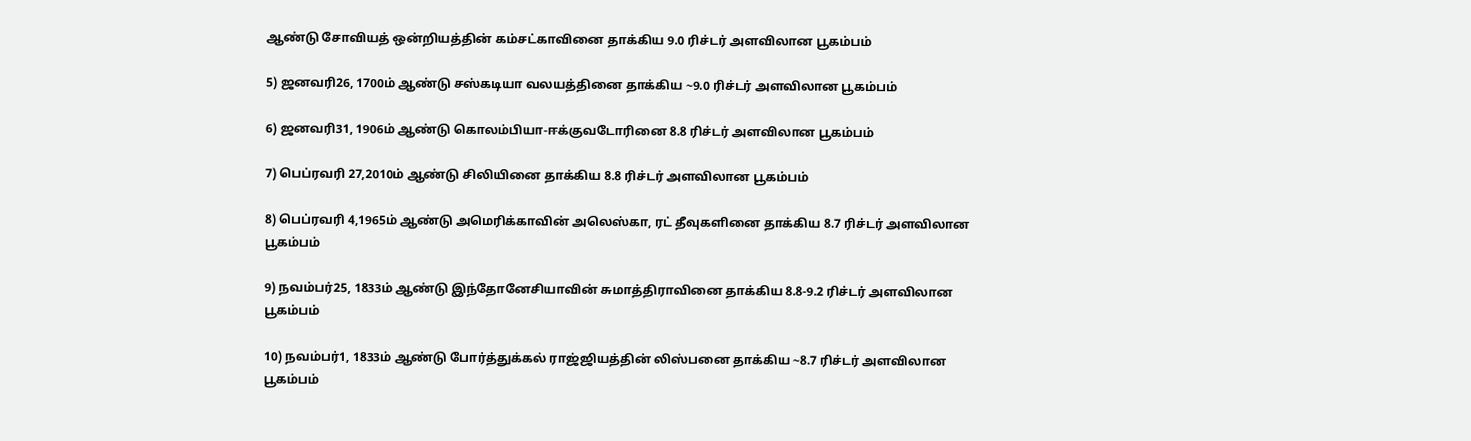ஆண்டு சோவியத் ஒன்றியத்தின் கம்சட்காவினை தாக்கிய 9.0 ரிச்டர் அளவிலான பூகம்பம்

5) ஜனவரி26, 1700ம் ஆண்டு சஸ்கடியா வலயத்தினை தாக்கிய ~9.0 ரிச்டர் அளவிலான பூகம்பம்

6) ஜனவரி31, 1906ம் ஆண்டு கொலம்பியா-ஈக்குவடோரினை 8.8 ரிச்டர் அளவிலான பூகம்பம்

7) பெப்ரவரி 27,2010ம் ஆண்டு சிலியினை தாக்கிய 8.8 ரிச்டர் அளவிலான பூகம்பம்

8) பெப்ரவரி 4,1965ம் ஆண்டு அமெரிக்காவின் அலெஸ்கா, ரட் தீவுகளினை தாக்கிய 8.7 ரிச்டர் அளவிலான பூகம்பம்

9) நவம்பர்25, 1833ம் ஆண்டு இந்தோனேசியாவின் சுமாத்திராவினை தாக்கிய 8.8-9.2 ரிச்டர் அளவிலான பூகம்பம்

10) நவம்பர்1, 1833ம் ஆண்டு போர்த்துக்கல் ராஜ்ஜியத்தின் லிஸ்பனை தாக்கிய ~8.7 ரிச்டர் அளவிலான பூகம்பம்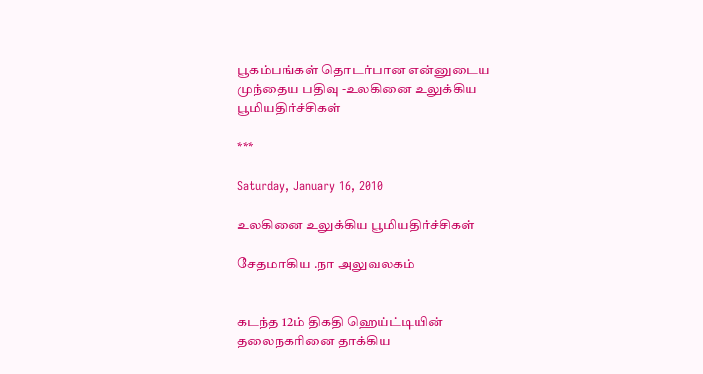பூகம்பங்கள் தொடர்பான என்னுடைய முந்தைய பதிவு -உலகினை உலுக்கிய பூமியதிர்ச்சிகள்

***

Saturday, January 16, 2010

உலகினை உலுக்கிய பூமியதிர்ச்சிகள்

சேதமாகிய .நா அலுவலகம்


கடந்த 12ம் திகதி ஹெய்ட்டியின் தலைநகரினை தாக்கிய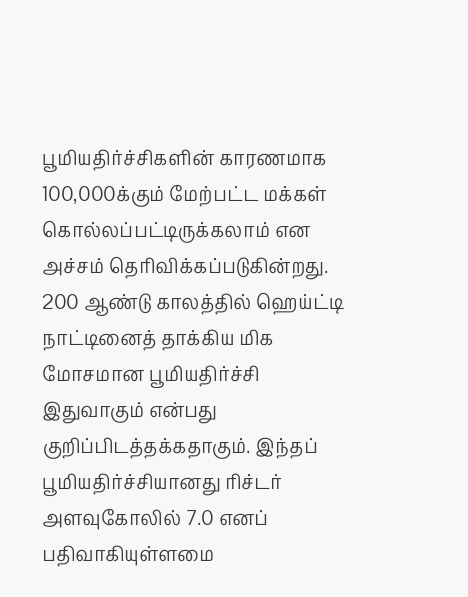பூமியதிர்ச்சிகளின் காரணமாக 100,000க்கும் மேற்பட்ட மக்கள் கொல்லப்பட்டிருக்கலாம் என அச்சம் தெரிவிக்கப்படுகின்றது. 200 ஆண்டு காலத்தில் ஹெய்ட்டி நாட்டினைத் தாக்கிய மிக மோசமான பூமியதிர்ச்சி இதுவாகும் என்பது குறிப்பிடத்தக்கதாகும். இந்தப் பூமியதிர்ச்சியானது ரிச்டர் அளவுகோலில் 7.0 எனப் பதிவாகியுள்ளமை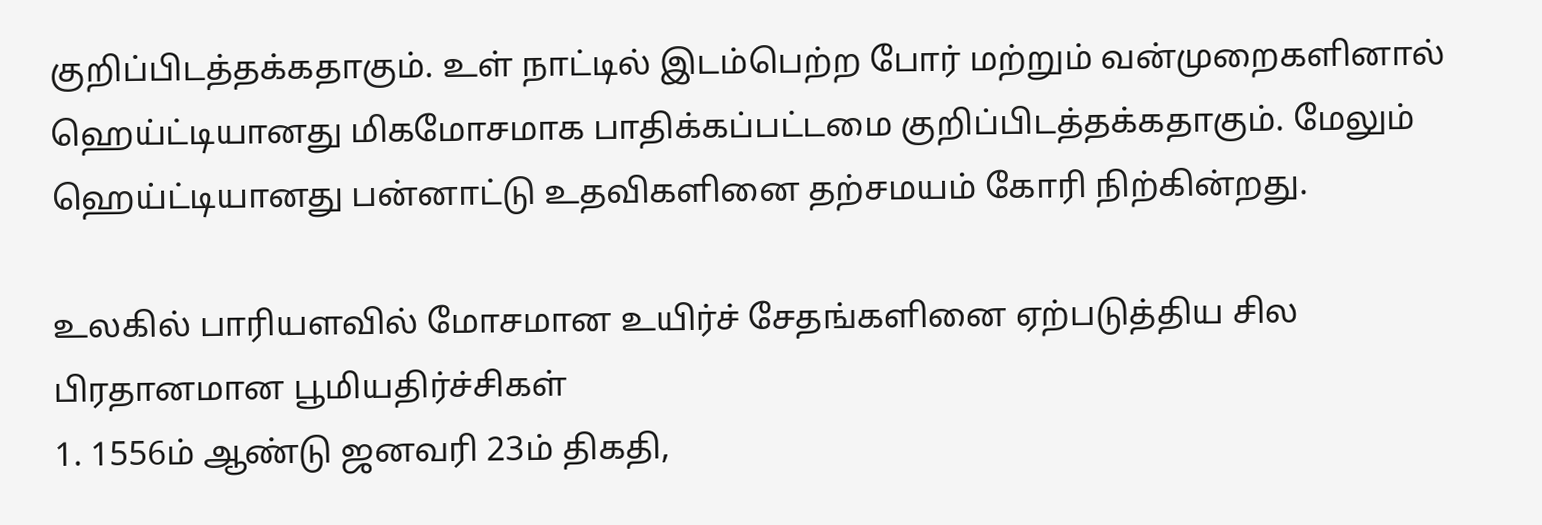குறிப்பிடத்தக்கதாகும். உள் நாட்டில் இடம்பெற்ற போர் மற்றும் வன்முறைகளினால் ஹெய்ட்டியானது மிகமோசமாக பாதிக்கப்பட்டமை குறிப்பிடத்தக்கதாகும். மேலும் ஹெய்ட்டியானது பன்னாட்டு உதவிகளினை தற்சமயம் கோரி நிற்கின்றது.

உலகில் பாரியளவில் மோசமான உயிர்ச் சேதங்களினை ஏற்படுத்திய சில பிரதானமான பூமியதிர்ச்சிகள்
1. 1556ம் ஆண்டு ஜனவரி 23ம் திகதி,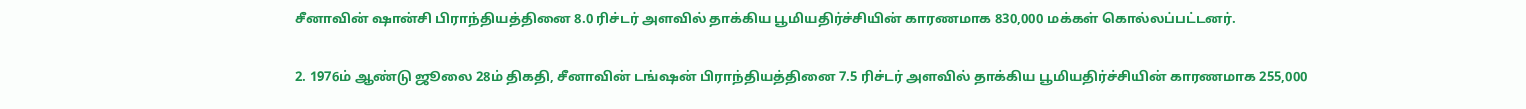சீனாவின் ஷான்சி பிராந்தியத்தினை 8.0 ரிச்டர் அளவில் தாக்கிய பூமியதிர்ச்சியின் காரணமாக 830,000 மக்கள் கொல்லப்பட்டனர்.

2. 1976ம் ஆண்டு ஜூலை 28ம் திகதி, சீனாவின் டங்ஷன் பிராந்தியத்தினை 7.5 ரிச்டர் அளவில் தாக்கிய பூமியதிர்ச்சியின் காரணமாக 255,000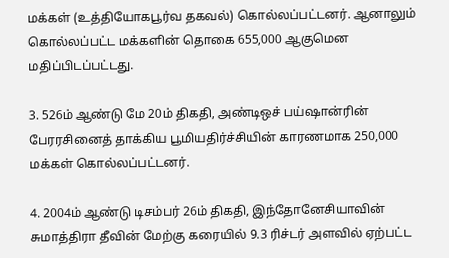மக்கள் (உத்தியோகபூர்வ தகவல்) கொல்லப்பட்டனர். ஆனாலும் கொல்லப்பட்ட மக்களின் தொகை 655,000 ஆகுமென மதிப்பிடப்பட்டது.

3. 526ம் ஆண்டு மே 20ம் திகதி, அண்டிஒச் பய்ஷான்ரின் பேரரசினைத் தாக்கிய பூமியதிர்ச்சியின் காரணமாக 250,000 மக்கள் கொல்லப்பட்டனர்.

4. 2004ம் ஆண்டு டிசம்பர் 26ம் திகதி, இந்தோனேசியாவின் சுமாத்திரா தீவின் மேற்கு கரையில் 9.3 ரிச்டர் அளவில் ஏற்பட்ட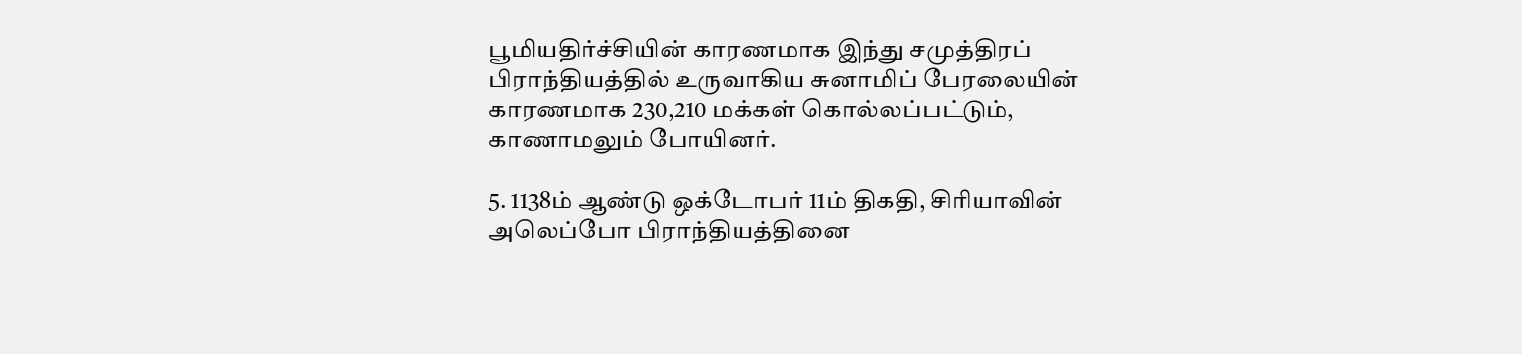பூமியதிர்ச்சியின் காரணமாக இந்து சமுத்திரப் பிராந்தியத்தில் உருவாகிய சுனாமிப் பேரலையின் காரணமாக 230,210 மக்கள் கொல்லப்பட்டும், காணாமலும் போயினர்.

5. 1138ம் ஆண்டு ஒக்டோபர் 11ம் திகதி, சிரியாவின் அலெப்போ பிராந்தியத்தினை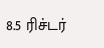8.5 ரிச்டர்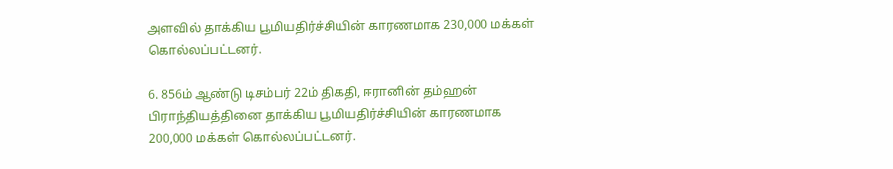அளவில் தாக்கிய பூமியதிர்ச்சியின் காரணமாக 230,000 மக்கள் கொல்லப்பட்டனர்.

6. 856ம் ஆண்டு டிசம்பர் 22ம் திகதி, ஈரானின் தம்ஹன் பிராந்தியத்தினை தாக்கிய பூமியதிர்ச்சியின் காரணமாக 200,000 மக்கள் கொல்லப்பட்டனர்.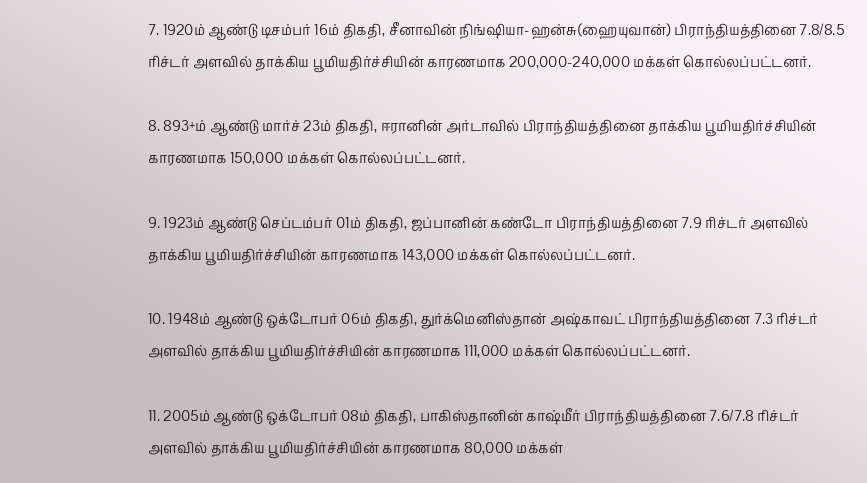7. 1920ம் ஆண்டு டிசம்பர் 16ம் திகதி, சீனாவின் நிங்ஷியா-ஹன்சு(ஹையுவான்) பிராந்தியத்தினை 7.8/8.5 ரிச்டர் அளவில் தாக்கிய பூமியதிர்ச்சியின் காரணமாக 200,000-240,000 மக்கள் கொல்லப்பட்டனர்.

8. 893+ம் ஆண்டு மார்ச் 23ம் திகதி, ஈரானின் அர்டாவில் பிராந்தியத்தினை தாக்கிய பூமியதிர்ச்சியின் காரணமாக 150,000 மக்கள் கொல்லப்பட்டனர்.

9. 1923ம் ஆண்டு செப்டம்பர் 01ம் திகதி, ஜப்பானின் கண்டோ பிராந்தியத்தினை 7.9 ரிச்டர் அளவில் தாக்கிய பூமியதிர்ச்சியின் காரணமாக 143,000 மக்கள் கொல்லப்பட்டனர்.

10. 1948ம் ஆண்டு ஒக்டோபர் 06ம் திகதி, துர்க்மெனிஸ்தான் அஷ்காவட் பிராந்தியத்தினை 7.3 ரிச்டர் அளவில் தாக்கிய பூமியதிர்ச்சியின் காரணமாக 111,000 மக்கள் கொல்லப்பட்டனர்.

11. 2005ம் ஆண்டு ஒக்டோபர் 08ம் திகதி, பாகிஸ்தானின் காஷ்மீர் பிராந்தியத்தினை 7.6/7.8 ரிச்டர் அளவில் தாக்கிய பூமியதிர்ச்சியின் காரணமாக 80,000 மக்கள்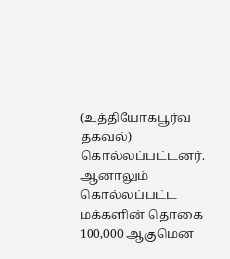(உத்தியோகபூர்வ தகவல்) கொல்லப்பட்டனர். ஆனாலும் கொல்லப்பட்ட மக்களின் தொகை 100,000 ஆகுமென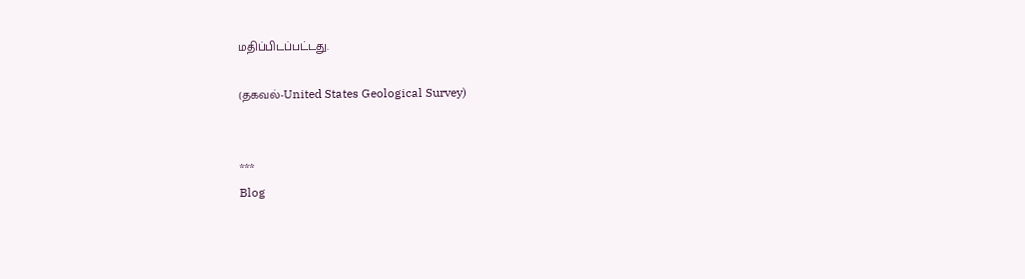மதிப்பிடப்பட்டது.

(தகவல்-United States Geological Survey)


***
Blog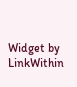Widget by LinkWithin